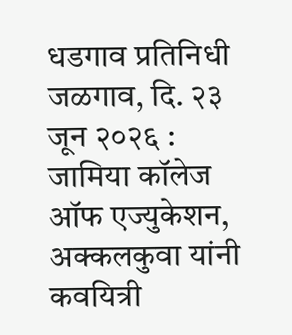धडगाव प्रतिनिधी
जळगाव, दि. २३ जून २०२६ : जामिया कॉलेज ऑफ एज्युकेशन, अक्कलकुवा यांनी कवयित्री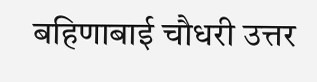बहिणाबाई चौधरी उत्तर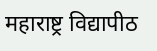महाराष्ट्र विद्यापीठ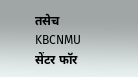तसेच KBCNMU सेंटर फॉर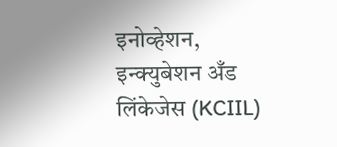इनोव्हेशन, इन्क्युबेशन अँड लिंकेजेस (KCIIL)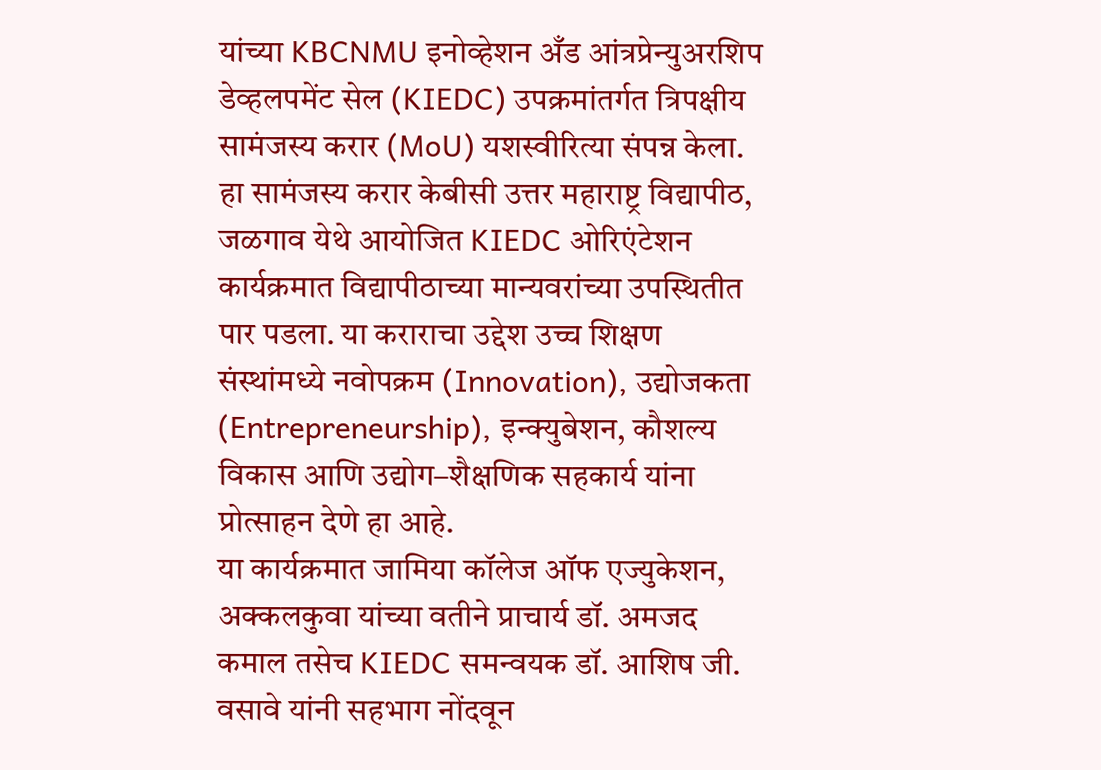यांच्या KBCNMU इनोव्हेशन अँड आंत्रप्रेन्युअरशिप डेव्हलपमेंट सेल (KIEDC) उपक्रमांतर्गत त्रिपक्षीय सामंजस्य करार (MoU) यशस्वीरित्या संपन्न केला.
हा सामंजस्य करार केबीसी उत्तर महाराष्ट्र विद्यापीठ, जळगाव येथे आयोजित KIEDC ओरिएंटेशन कार्यक्रमात विद्यापीठाच्या मान्यवरांच्या उपस्थितीत पार पडला. या कराराचा उद्देश उच्च शिक्षण संस्थांमध्ये नवोपक्रम (Innovation), उद्योजकता (Entrepreneurship), इन्क्युबेशन, कौशल्य विकास आणि उद्योग–शैक्षणिक सहकार्य यांना प्रोत्साहन देणे हा आहे.
या कार्यक्रमात जामिया कॉलेज ऑफ एज्युकेशन, अक्कलकुवा यांच्या वतीने प्राचार्य डॉ. अमजद कमाल तसेच KIEDC समन्वयक डॉ. आशिष जी. वसावे यांनी सहभाग नोंदवून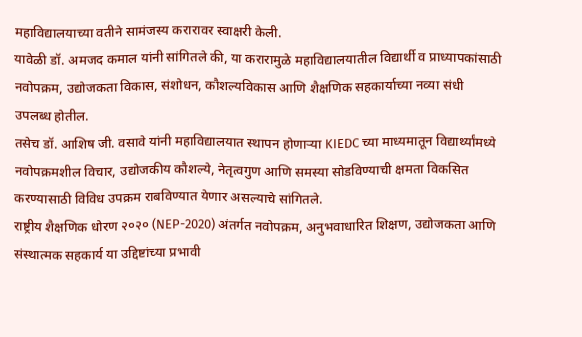महाविद्यालयाच्या वतीने सामंजस्य करारावर स्वाक्षरी केली.
यावेळी डॉ. अमजद कमाल यांनी सांगितले की, या करारामुळे महाविद्यालयातील विद्यार्थी व प्राध्यापकांसाठी नवोपक्रम, उद्योजकता विकास, संशोधन, कौशल्यविकास आणि शैक्षणिक सहकार्याच्या नव्या संधी उपलब्ध होतील.
तसेच डॉ. आशिष जी. वसावे यांनी महाविद्यालयात स्थापन होणाऱ्या KIEDC च्या माध्यमातून विद्यार्थ्यांमध्ये नवोपक्रमशील विचार, उद्योजकीय कौशल्ये, नेतृत्वगुण आणि समस्या सोडविण्याची क्षमता विकसित करण्यासाठी विविध उपक्रम राबविण्यात येणार असल्याचे सांगितले.
राष्ट्रीय शैक्षणिक धोरण २०२० (NEP-2020) अंतर्गत नवोपक्रम, अनुभवाधारित शिक्षण, उद्योजकता आणि संस्थात्मक सहकार्य या उद्दिष्टांच्या प्रभावी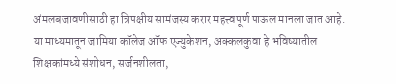अंमलबजावणीसाठी हा त्रिपक्षीय सामंजस्य करार महत्त्वपूर्ण पाऊल मानला जात आहे.
या माध्यमातून जामिया कॉलेज ऑफ एज्युकेशन, अक्कलकुवा हे भविष्यातील शिक्षकांमध्ये संशोधन, सर्जनशीलता,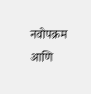नवोपक्रम आणि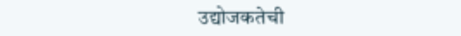उद्योजकतेची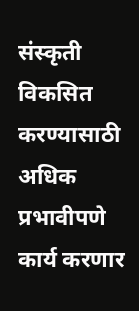संस्कृती विकसित करण्यासाठी अधिक प्रभावीपणे कार्य करणार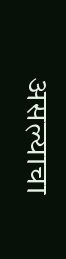असल्याचा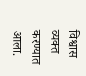विश्वास व्यक्त करण्यात आला.